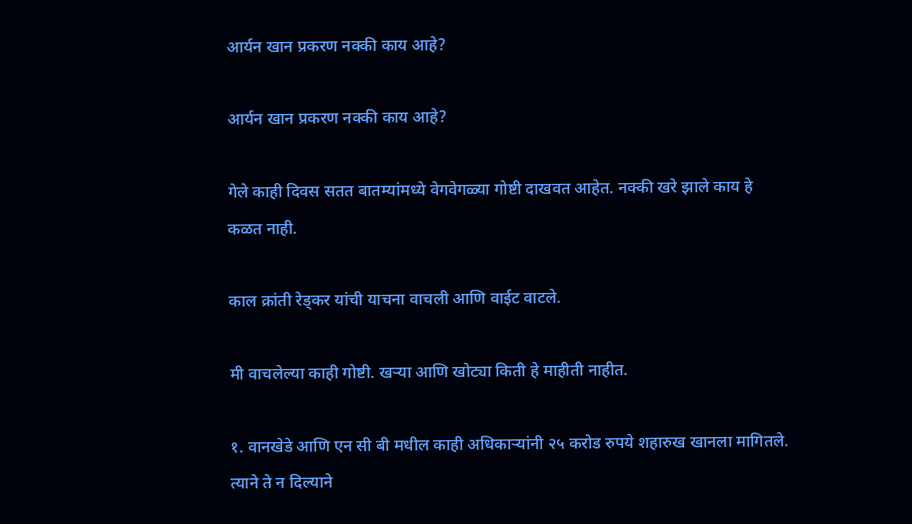आर्यन खान प्रकरण नक्की काय आहे?

आर्यन खान प्रकरण नक्की काय आहे?

गेले काही दिवस सतत बातम्यांमध्ये वेगवेगळ्या गोष्टी दाखवत आहेत. नक्की खरे झाले काय हे कळत नाही.

काल क्रांती रेड्कर यांची याचना वाचली आणि वाईट वाटले.

मी वाचलेल्या काही गोष्टी. खर्‍या आणि खोट्या किती हे माहीती नाहीत.

१. वानखेडे आणि एन सी बी मधील काही अधिकार्‍यांनी २५ करोड रुपये शहारुख खानला मागितले. त्याने ते न दिल्याने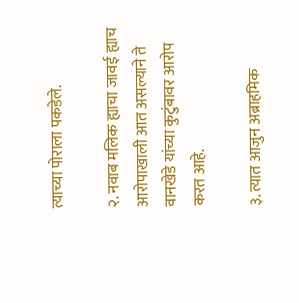त्याच्या पोराला पकडेले.

२. नवाब मलिक ह्याचा जावई ह्याच आरोपाखाली आत असल्याने ते वानखेडे यांच्या कुटुंबावर आरोप करत आहे.

३. त्यात आजुन अब्राहमिक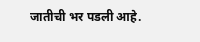जातीची भर पडली आहे.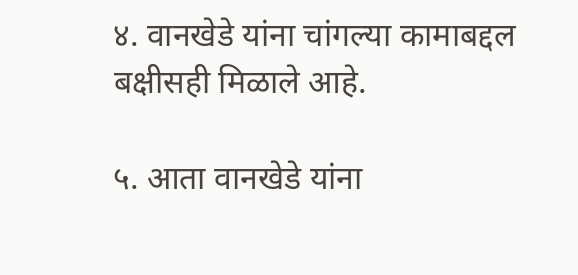४. वानखेडे यांना चांगल्या कामाबद्दल बक्षीसही मिळाले आहे.

५. आता वानखेडे यांना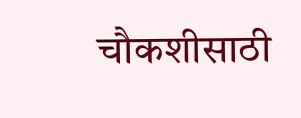चौकशीसाठी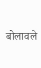बोलावले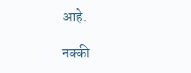आहे.

नक्की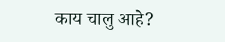काय चालु आहे?